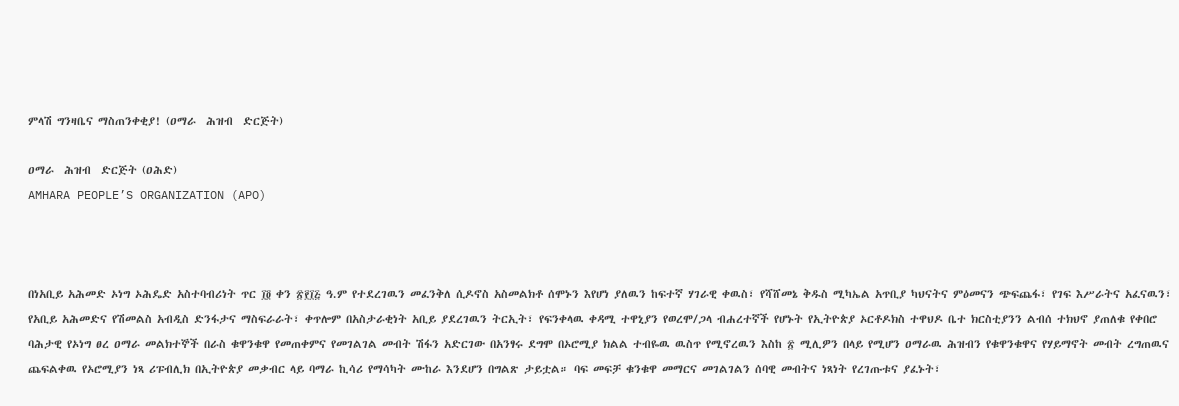ምላሽ ግንዛቤና ማስጠንቀቂያ! (ዐማራ  ሕዝብ  ድርጅት)

ዐማራ  ሕዝብ  ድርጅት (ዐሕድ)
AMHARA PEOPLE’S ORGANIZATION (APO)



በነአቢይ አሕመድ ኦነግ ኦሕዴድ አስተባብሪነት ጥር ፲፬ ቀን ፳፻፲፭ ዓ.ም የተደረገዉን መፈንቅለ ሲዶኖስ አስመልክቶ ሰሞኑን እየሆነ ያለዉን ከፍተኛ ሃገራዊ ቀዉስ፣ የሻሸመኔ ቅዱስ ሚካኤል አጥቢያ ካህናትና ምዕመናን ጭፍጨፋ፣ የገፍ እሥራትና አፈናዉን፣ የአቢይ አሕመድና የሽመልስ አብዲስ ድንፋታና ማስፍራራት፣ ቀጥሎም በአስታራቂነት አቢይ ያደረገዉን ትርኢት፣ የፍንቀላዉ ቀዳሚ ተዋኒያን የወረሞ/ጋላ ብሐረተኛች የሆኑት የኢትዮጵያ ኦርቶዶክስ ተዋህዶ ቤተ ክርስቲያንን ልብሰ ተክህኖ ያጠለቁ የቀበሮ ባሕታዊ የኦነግ ፀረ ዐማራ መልክተኞች በራስ ቁዋንቁዋ የመጠቀምና የመገልገል መብት ሽፋን አድርገው በአንፃሩ ደግሞ በኦሮሚያ ክልል ተብዬዉ ዉስጥ የሚኖረዉን እስከ ፳ ሚሊዎን በላይ የሚሆን ዐማራዉ ሕዝብን የቁዋንቁዋና የሃይማኖት መብት ረግጠዉና ጨፍልቀዉ የኦሮሚያን ነጻ ሪፑብሊክ በኢትዮጵያ መቃብር ላይ ባማራ ኪሳሪ የማሳካት ሙከራ እንደሆን በግልጽ ታይቷል። ባፍ መፍቻ ቁንቁዋ መማርና መገልገልን ሰባዊ መብትና ነጻነት የረገጡቱና ያፈኑት፣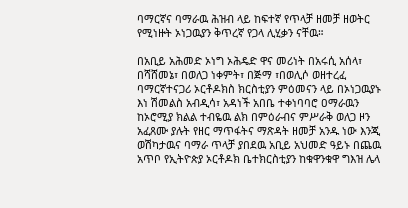ባማርኛና ባማራዉ ሕዝብ ላይ ከፍተኛ የጥላቻ ዘመቻ ዘወትር የሚነዙት ኦነጋዉያን ቅጥረኛ የጋላ ሊሂቃን ናቸዉ።

በአቢይ አሕመድ ኦነግ ኦሕዴድ ዋና መሪነት በአሩሲ አሰላ፣ በሻሸመኔ፣ በወለጋ ነቀምት፣ በጅማ ፣በወሊሶ ወዘተረፈ ባማርኛተናጋሪ ኦርቶዶክስ ክርስቲያን ምዕመናን ላይ በኦነጋዉያኑ እነ ሽመልስ አብዲሳ፣ አዳነች አበቤ ተቀነባባሮ ዐማራዉን ከኦሮሚያ ክልል ተብዬዉ ልክ በምዕራብና ምሥራቅ ወለጋ ዞን አፈጸሙ ያሉት የዘር ማጥፋትና ማጽዳት ዘመቻ አንዱ ነው እንጂ ወሽካታዉና ባማራ ጥላቻ ያበደዉ አቢይ አህመድ ዓይኑ በጨዉ አጥቦ የኢትዮጵያ ኦርቶዶክ ቤተክርስቲያን ከቁዋንቁዋ ግእዝ ሌላ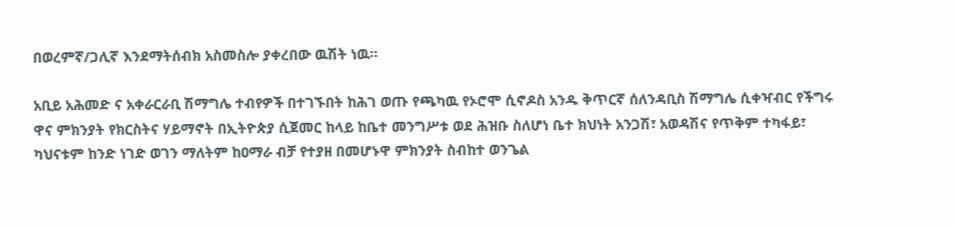በወረምኛ/ጋሊኛ እንደማትሰብክ አስመስሎ ያቀረበው ዉሽት ነዉ።

አቢይ አሕመድ ና አቀራርራቢ ሽማግሌ ተብየዎች በተገኙበት ከሕገ ወጡ የጫካዉ የኦሮሞ ሲኖዶስ አንዱ ቅጥርኛ ሰለንዳቢስ ሽማግሌ ሲቀዣብር የችግሩ ዋና ምክንያት የክርስትና ሃይማኖት በኢትዮጵያ ሲጀመር ከላይ ከቤተ መንግሥቱ ወደ ሕዝቡ ስለሆነ ቤተ ክህነት አንጋሽ፣ አወዳሽና የጥቅም ተካፋይ፣ ካህናቱም ከንድ ነገድ ወገን ማለትም ከዐማራ ብቻ የተያዘ በመሆኑዋ ምክንያት ስብከተ ወንጌል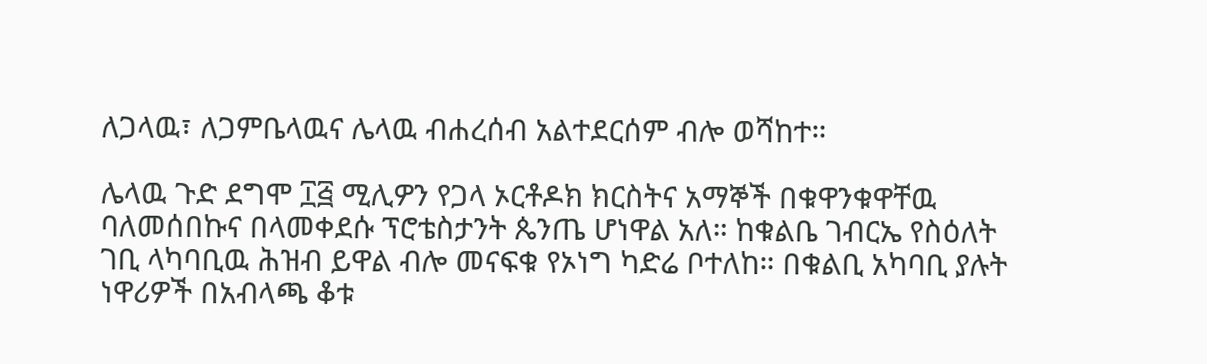ለጋላዉ፣ ለጋምቤላዉና ሌላዉ ብሐረሰብ አልተደርሰም ብሎ ወሻከተ።

ሌላዉ ጉድ ደግሞ ፲፭ ሚሊዎን የጋላ ኦርቶዶክ ክርስትና አማኞች በቁዋንቁዋቸዉ ባለመሰበኩና በላመቀደሱ ፕሮቴስታንት ጴንጤ ሆነዋል አለ። ከቁልቤ ገብርኤ የስዕለት ገቢ ላካባቢዉ ሕዝብ ይዋል ብሎ መናፍቁ የኦነግ ካድሬ ቦተለከ። በቁልቢ አካባቢ ያሉት ነዋሪዎች በአብላጫ ቆቱ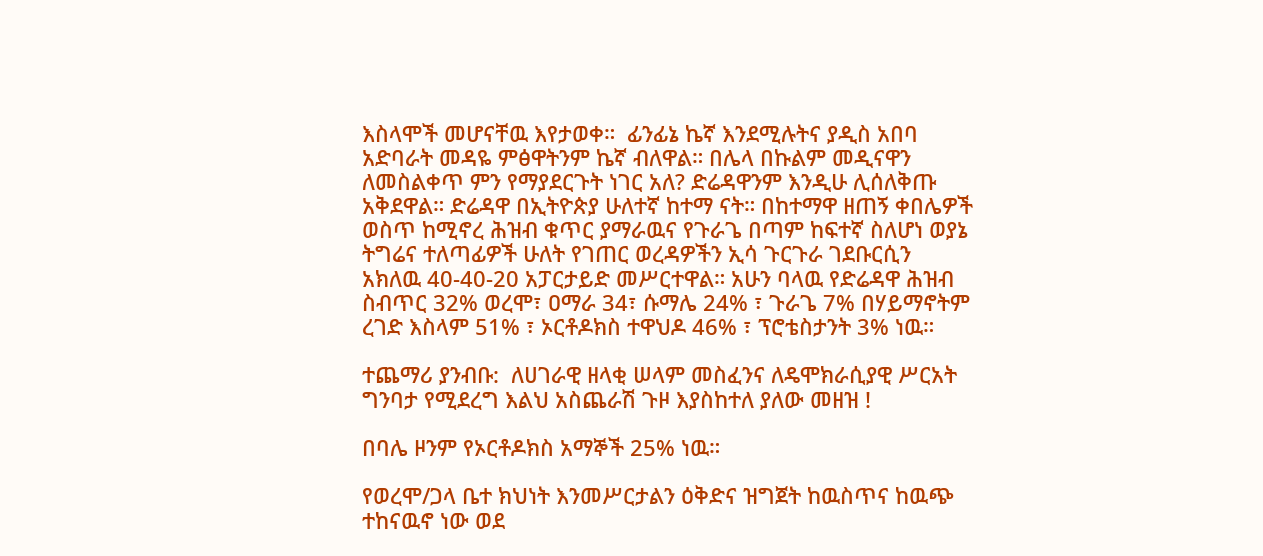እስላሞች መሆናቸዉ እየታወቀ።  ፊንፊኔ ኬኛ እንደሚሉትና ያዲስ አበባ አድባራት መዳዬ ምፅዋትንም ኬኛ ብለዋል። በሌላ በኩልም መዲናዋን ለመስልቀጥ ምን የማያደርጉት ነገር አለ? ድሬዳዋንም እንዲሁ ሊሰለቅጡ አቅደዋል። ድሬዳዋ በኢትዮጵያ ሁለተኛ ከተማ ናት። በከተማዋ ዘጠኝ ቀበሌዎች ወስጥ ከሚኖረ ሕዝብ ቁጥር ያማራዉና የጉራጌ በጣም ከፍተኛ ስለሆነ ወያኔ ትግሬና ተለጣፊዎች ሁለት የገጠር ወረዳዎችን ኢሳ ጉርጉራ ገደቡርሲን አክለዉ 40-40-20 አፓርታይድ መሥርተዋል። አሁን ባላዉ የድሬዳዋ ሕዝብ ስብጥር 32% ወረሞ፣ ዐማራ 34፣ ሱማሌ 24% ፣ ጉራጌ 7% በሃይማኖትም ረገድ እስላም 51% ፣ ኦርቶዶክስ ተዋህዶ 46% ፣ ፕሮቴስታንት 3% ነዉ።

ተጨማሪ ያንብቡ:  ለሀገራዊ ዘላቂ ሠላም መስፈንና ለዴሞክራሲያዊ ሥርአት ግንባታ የሚደረግ እልህ አስጨራሽ ጉዞ እያስከተለ ያለው መዘዝ !

በባሌ ዞንም የኦርቶዶክስ አማኞች 25% ነዉ።

የወረሞ/ጋላ ቤተ ክህነት እንመሥርታልን ዕቅድና ዝግጀት ከዉስጥና ከዉጭ ተከናዉኖ ነው ወደ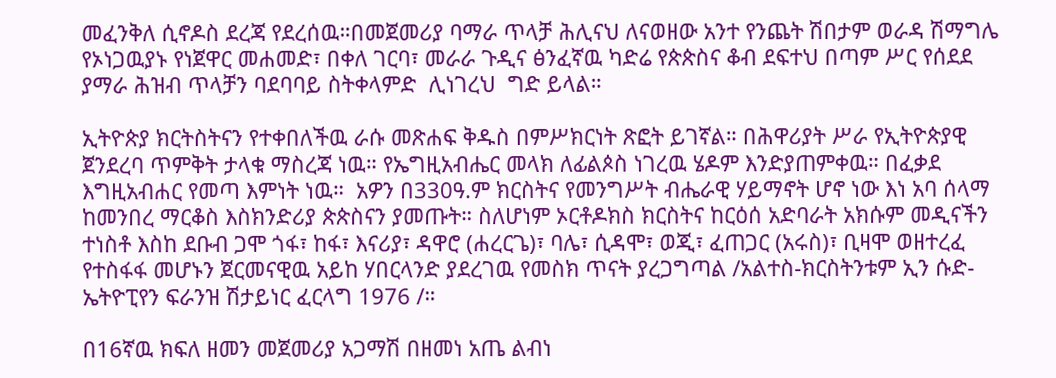መፈንቅለ ሲኖዶስ ደረጃ የደረሰዉ።በመጀመሪያ ባማራ ጥላቻ ሕሊናህ ለናወዘው አንተ የንጨት ሽበታም ወራዳ ሽማግሌ የኦነጋዉያኑ የነጀዋር መሐመድ፣ በቀለ ገርባ፣ መራራ ጉዲና ፅንፈኛዉ ካድሬ የጵጵስና ቆብ ደፍተህ በጣም ሥር የሰደደ ያማራ ሕዝብ ጥላቻን ባደባባይ ስትቀላምድ  ሊነገረህ  ግድ ይላል።

ኢትዮጵያ ክርትስትናን የተቀበለችዉ ራሱ መጽሐፍ ቅዱስ በምሥክርነት ጽፎት ይገኛል። በሕዋሪያት ሥራ የኢትዮጵያዊ ጀንደረባ ጥምቅት ታላቁ ማስረጃ ነዉ። የኤግዚአብሔር መላክ ለፊልጶስ ነገረዉ ሄዶም እንድያጠምቀዉ። በፈቃደ እግዚአብሐር የመጣ እምነት ነዉ።  አዎን በ330ዓ.ም ክርስትና የመንግሥት ብሔራዊ ሃይማኖት ሆኖ ነው እነ አባ ሰላማ ከመንበረ ማርቆስ እስክንድሪያ ጵጵስናን ያመጡት። ስለሆነም ኦርቶዶክስ ክርስትና ከርዕሰ አድባራት አክሱም መዲናችን ተነስቶ እስከ ደቡብ ጋሞ ጎፋ፣ ከፋ፣ እናሪያ፣ ዳዋሮ (ሐረርጌ)፣ ባሌ፣ ሲዳሞ፣ ወጂ፣ ፈጠጋር (አሩስ)፣ ቢዛሞ ወዘተረፈ የተስፋፋ መሆኑን ጀርመናዊዉ አይከ ሃበርላንድ ያደረገዉ የመስክ ጥናት ያረጋግጣል /አልተስ-ክርስትንቱም ኢን ሱድ-ኤትዮፒየን ፍራንዝ ሽታይነር ፈርላግ 1976 /።

በ16ኛዉ ክፍለ ዘመን መጀመሪያ አጋማሽ በዘመነ አጤ ልብነ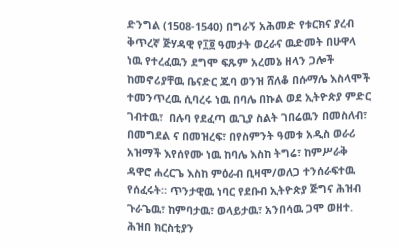ድንግል (1508-1540) በግራኝ አሕመድ የቱርክና ያረብ ቅጥረኛ ጅሃዳዊ የ፲፬ ዓመታት ወረራና ዉድመት በሁዋላ ነዉ የተረፈዉን ደግሞ ፍጹም አረመኔ ዘላን ጋሎች ከመኖሪያቸዉ ቤናድር ጁባ ወንዝ ሸለቆ በሱማሌ እስላሞች ተመንጥረዉ ሲባረሩ ነዉ በባሌ በኩል ወደ ኢትዮጵያ ምድር ገብተዉ፣  በሉባ የደፈጣ ዉጊያ ስልት ገበሬዉን በመስለብ፣ በመግደል ና በመዝረፍ፣ በየስምንት ዓመቱ አዲስ ወራሪ አዝማች እየሰየሙ ነዉ ከባሌ እስከ ትግሬ፣ ከምሥራቅ ዳዋሮ ሐረርጌ እስከ ምዕራብ ቢዛሞ/ወለጋ ተንሰራፍተዉ የሰፈሩት። ጥንታዊዉ ነባር የደቡብ ኢትዮጵያ ጅግና ሕዝብ ጉራጌዉ፣ ከምባታዉ፣ ወላይታዉ፣ አንበሳዉ ጋሞ ወዘተ. ሕዝበ ክርስቲያን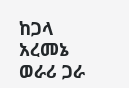ከጋላ አረመኔ ወራሪ ጋራ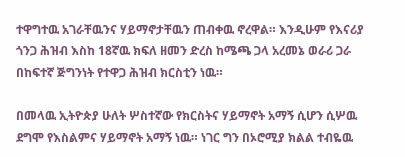ተዋግተዉ አገራቸዉንና ሃይማኖታቸዉን ጠብቀዉ ኖረዋል። እንዲሁም የእናሪያ ጎንጋ ሕዝብ እስከ 18ኛዉ ክፍለ ዘመን ድረስ ከሜጫ ጋላ አረመኔ ወራሪ ጋራ በከፍተኛ ጅግንነት የተዋጋ ሕዝብ ክርስቲን ነዉ።

በመላዉ ኢትዮጵያ ሁለት ሦስተኛው የክርስትና ሃይማኖት አማኝ ሲሆን ሲሦዉ ደግሞ የእስልምና ሃይማኖት አማኝ ነዉ። ነገር ግን በኦሮሚያ ክልል ተብዬዉ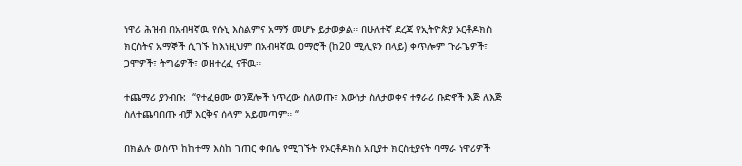ነዋሪ ሕዝብ በአብዛኛዉ የሱኒ እስልምና አማኝ መሆኑ ይታወቃል። በሁለተኛ ደረጃ የኢትዮጵያ ኦርቶዶክስ ክርስትና አማኞች ሲገኙ ከእነዚህም በአብዛኛዉ ዐማሮች (ከ20 ሚሊዩን በላይ) ቀጥሎም ጉራጌዎች፣ ጋሞዎች፣ ትግሬዎች፣ ወዘተረፈ ናቸዉ።

ተጨማሪ ያንብቡ:  “የተፈፀሙ ወንጀሎች ነጥረው ስለወጡ፣ እውነታ ስለታወቀና ተፃራሪ ቡድኖች እጅ ለእጅ ስለተጨባበጡ ብቻ እርቅና ሰላም አይመጣም። “

በክልሉ ወስጥ ከከተማ እስከ ገጠር ቀበሌ የሚገኙት የኦርቶዶክስ አቢያተ ክርስቲያናት ባማራ ነዋሪዎች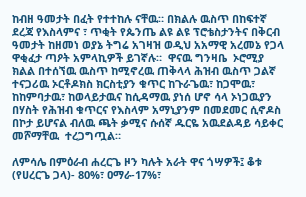ከብዘ ዓመታት በፈት የተተከሉ ናቸዉ። በክልሉ ዉስጥ በከፍተኛ ደረጃ የእስላምና ፣ ጥቂት የጴንጤ ልዩ ልዩ ፕሮቴስታንትና በቅርብ ዓመታት ከዘመነ ወያኔ ትግሬ አገዛዝ ወዲህ አአማዊ አረመኔ የጋላ ዋቂፈታ ጣዖት አምላኪዎች ይገኛሉ።  ዋናዉ ግንዛቤ  ኦሮሚያ ክልል በተሰኘዉ ዉስጥ ከሚኖረዉ ጠቅላላ ሕዝብ ዉስጥ ጋልኛ ተናጋሪዉ ኦርቶዶክስ ክርስቲያን ቁጥር ከጉራጌዉ፣ ከጋሞዉ፣ ከከምባታዉ፣ ከወላይታዉና ከሲዳማዉ ያነሰ ሆኖ ሳላ ኦነጋዉያን በሃስት የሕዝብ ቁጥርና የእስላም አማኒያንም በመደመር ሲኖዶስ በኮታ ይሆናል ብለዉ ጫት ቃሚና ሱሰኛ ዱርዬ አዉደልዳይ ሳይቀር  መሾማቸዉ  ተረጋግጧል።

ለምሳሌ በምዕራብ ሐረርጌ ዞን ካሉት አራት ዋና ጎሣዎች፤ ቆቱ (የሀረርጌ ጋላ)- 80%፣ ዐማራ-17%፣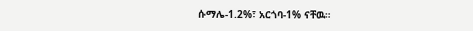ሱማሌ-1.2%፣ አርጎባ-1% ናቸዉ።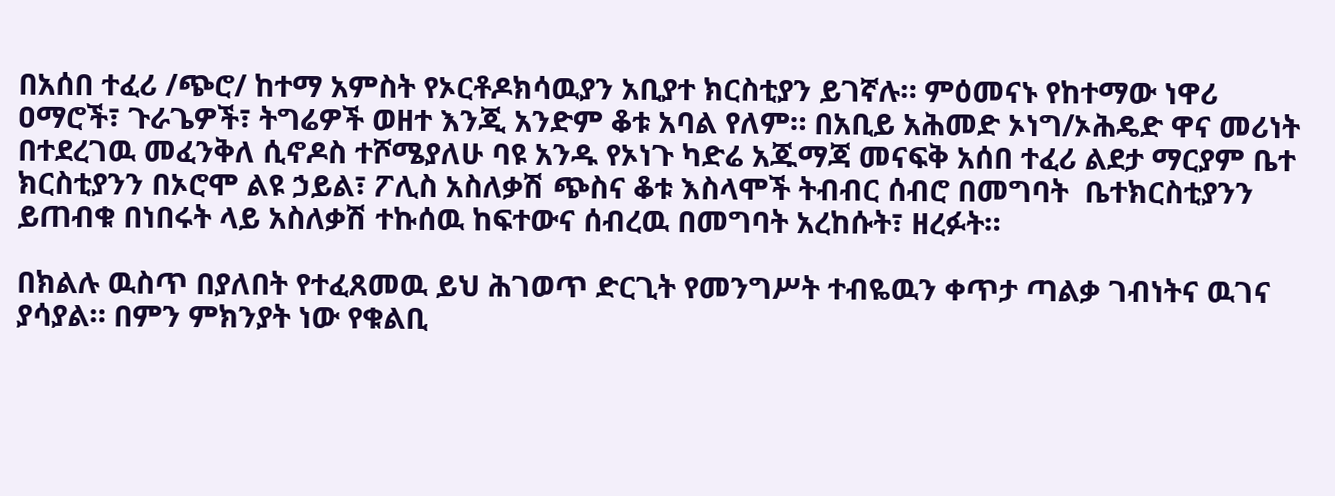በአሰበ ተፈሪ /ጭሮ/ ከተማ አምስት የኦርቶዶክሳዉያን አቢያተ ክርስቲያን ይገኛሉ። ምዕመናኑ የከተማው ነዋሪ ዐማሮች፣ ጉራጌዎች፣ ትግሬዎች ወዘተ እንጂ አንድም ቆቱ አባል የለም። በአቢይ አሕመድ ኦነግ/ኦሕዴድ ዋና መሪነት በተደረገዉ መፈንቅለ ሲኖዶስ ተሾሜያለሁ ባዩ አንዱ የኦነጉ ካድሬ አጁማጃ መናፍቅ አሰበ ተፈሪ ልደታ ማርያም ቤተ ክርስቲያንን በኦሮሞ ልዩ ኃይል፣ ፖሊስ አስለቃሽ ጭስና ቆቱ እስላሞች ትብብር ሰብሮ በመግባት  ቤተክርስቲያንን ይጠብቁ በነበሩት ላይ አስለቃሽ ተኩሰዉ ከፍተውና ሰብረዉ በመግባት አረከሱት፣ ዘረፉት።

በክልሉ ዉስጥ በያለበት የተፈጸመዉ ይህ ሕገወጥ ድርጊት የመንግሥት ተብዬዉን ቀጥታ ጣልቃ ገብነትና ዉገና ያሳያል። በምን ምክንያት ነው የቁልቢ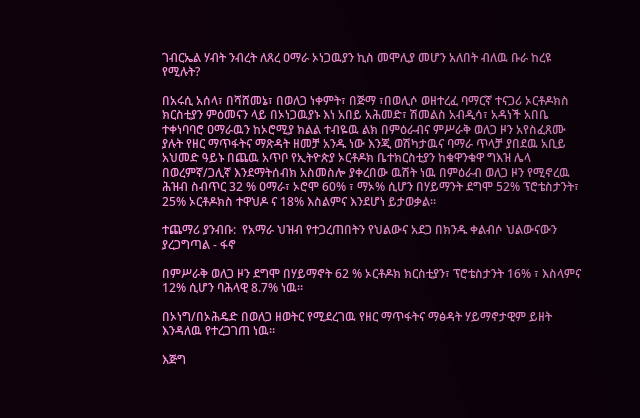ገብርኤል ሃብት ንብረት ለጸረ ዐማራ ኦነጋዉያን ኪስ መሞሊያ መሆን አለበት ብለዉ ቡራ ከረዩ የሚሉት?

በአሩሲ አሰላ፣ በሻሸመኔ፣ በወለጋ ነቀምት፣ በጅማ ፣በወሊሶ ወዘተረፈ ባማርኛ ተናጋሪ ኦርቶዶክስ ክርስቲያን ምዕመናን ላይ በኦነጋዉያኑ እነ አበይ አሕመድ፣ ሽመልስ አብዲሳ፣ አዳነች አበቤ ተቀነባባሮ ዐማራዉን ከኦሮሚያ ክልል ተብዬዉ ልክ በምዕራብና ምሥራቅ ወለጋ ዞን አየስፈጸሙ ያሉት የዘር ማጥፋትና ማጽዳት ዘመቻ አንዱ ነው እንጂ ወሽካታዉና ባማራ ጥላቻ ያበደዉ አቢይ አህመድ ዓይኑ በጨዉ አጥቦ የኢትዮጵያ ኦርቶዶክ ቤተክርስቲያን ከቁዋንቁዋ ግእዝ ሌላ በወረምኛ/ጋሊኛ እንደማትሰብክ አስመስሎ ያቀረበው ዉሽት ነዉ በምዕራብ ወለጋ ዞን የሚኖረዉ ሕዝብ ስብጥር 32 % ዐማራ፣ ኦሮሞ 60% ፣ ማኦ% ሲሆን በሃይማንት ደግሞ 52% ፕሮቴስታንት፣ 25% ኦርቶዶክስ ተዋህዶ ና 18% እስልምና እንደሆነ ይታወቃል።

ተጨማሪ ያንብቡ:  የአማራ ህዝብ የተጋረጠበትን የህልውና አደጋ በክንዱ ቀልብሶ ህልውናውን ያረጋግጣል - ፋኖ

በምሥራቅ ወለጋ ዞን ደግሞ በሃይማኖት 62 % ኦርቶዶክ ክርስቲያን፣ ፕሮቴስታንት 16% ፣ እስላምና 12% ሲሆን ባሕላዊ 8.7% ነዉ።

በኦነግ/በኦሕዴድ በወለጋ ዘወትር የሚደረገዉ የዘር ማጥፋትና ማፅዳት ሃይማኖታዊም ይዘት እንዳለዉ የተረጋገጠ ነዉ።

እጅግ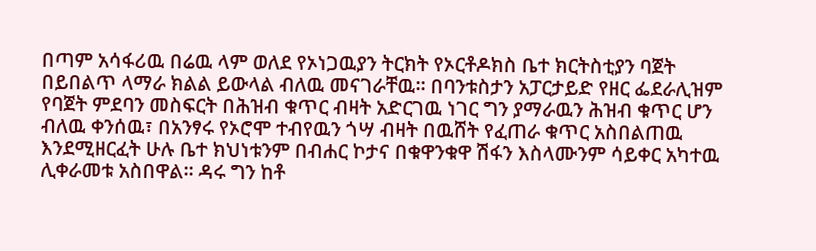በጣም አሳፋሪዉ በሬዉ ላም ወለደ የኦነጋዉያን ትርክት የኦርቶዶክስ ቤተ ክርትስቲያን ባጀት በይበልጥ ላማራ ክልል ይውላል ብለዉ መናገራቸዉ። በባንቱስታን አፓርታይድ የዘር ፌደራሊዝም የባጀት ምደባን መስፍርት በሕዝብ ቁጥር ብዛት አድርገዉ ነገር ግን ያማራዉን ሕዝብ ቁጥር ሆን ብለዉ ቀንሰዉ፣ በአንፃሩ የኦሮሞ ተብየዉን ጎሣ ብዛት በዉሸት የፈጠራ ቁጥር አስበልጠዉ እንደሚዘርፈት ሁሉ ቤተ ክህነቱንም በብሐር ኮታና በቁዋንቁዋ ሽፋን እስላሙንም ሳይቀር አካተዉ ሊቀራመቱ አስበዋል። ዳሩ ግን ከቶ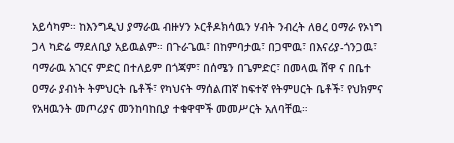አይሳካም። ከእንግዲህ ያማራዉ ብዙሃን ኦርቶዶክሳዉን ሃብት ንብረት ለፀረ ዐማራ የኦነግ ጋላ ካድሬ ማደለቢያ አይዉልም። በጉራጌዉ፣ በከምባታዉ፣ በጋሞዉ፣ በእናሪያ-ጎንጋዉ፣ ባማራዉ አገርና ምድር በተለይም በጎጃም፣ በሰሜን በጌምድር፣ በመላዉ ሸዋ ና በቤተ ዐማራ ያብነት ትምህርት ቤቶች፣ የካህናት ማሰልጠኛ ከፍተኛ የትምሀርት ቤቶች፣ የህክምና የአዛዉንት መጦሪያና መንከባከቢያ ተቁዋሞች መመሥርት አለባቸዉ።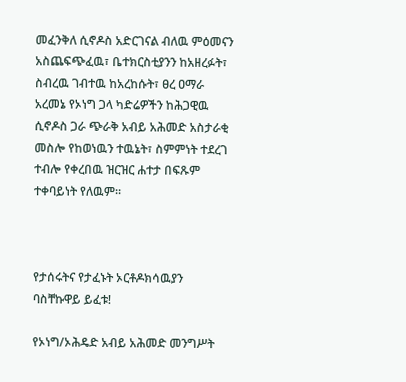መፈንቅለ ሲኖዶስ አድርገናል ብለዉ ምዕመናን አስጨፍጭፈዉ፣ ቤተክርስቲያንን ከአዘረፉት፣ ስብረዉ ገብተዉ ከአረከሱት፣ ፀረ ዐማራ አረመኔ የኦነግ ጋላ ካድሬዎችን ከሕጋዊዉ ሲኖዶስ ጋራ ጭራቅ አብይ አሕመድ አስታራቂ መስሎ የከወነዉን ተዉኔት፣ ስምምነት ተደረገ ተብሎ የቀረበዉ ዝርዝር ሐተታ በፍጹም ተቀባይነት የለዉም።



የታሰሩትና የታፈኑት ኦርቶዶክሳዉያን ባስቸኩዋይ ይፈቱ!

የኦነግ/ኦሕዴድ አብይ አሕመድ መንግሥት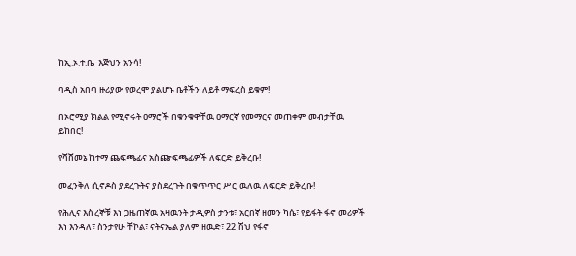ከኢ.ኦ.ተ.ቤ  እጅህን አንሳ!

ባዲስ አበባ ዙሪያው የወረሞ ያልሆኑ ቤቶችን ለይቶ ማፍረስ ይቁም!

በኦሮሚያ ክልል የሚኖሩት ዐማሮች በቁንቁዋቸዉ ዐማርኛ የመማርና መጠቀም መብታቸዉ ይከበር!

የሻሸመኔ ከተማ ጨፍጫፊና አስጬፍጫፊዎች ለፍርድ ይቅረቡ!

መፈንቅለ ሲኖዶስ ያደረጉትና ያስደረጉት በቁጥጥር ሥር ዉለዉ ለፍርድ ይቅረቡ!

የሕሊና እስረኞቹ እነ ጋዜጠኛዉ አዛዉንት ታዲዎስ ታንቱ፣ አርበኛ ዘመን ካሴ፣ የይፋት ፋኖ መሪዎች እነ እንዳለ፣ ስንታየሁ ቸኮል፣ ናትናኤል ያለም ዘዉድ፣ 22 ሽህ የፋኖ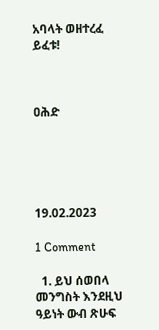አባላት ወዘተረፈ ይፈቱ!



ዐሕድ





19.02.2023

1 Comment

  1. ይህ ሰወበላ መንግስት እንደዚህ ዓይነት ውብ ጽሁፍ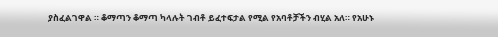ያስፈልገዋል ። ቆማጣን ቆማጣ ካላሉት ገብቶ ይፈተፍታል የሚል የአባቶቻችን ብሂል አለ። የአሁኑ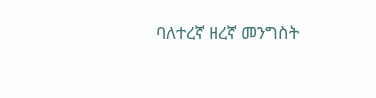ባለተረኛ ዘረኛ መንግስት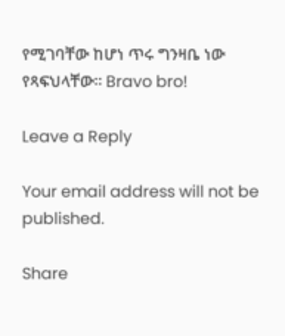የሚገባቸው ከሆነ ጥሩ ግንዛቤ ነው የጻፍህላቸው። Bravo bro!

Leave a Reply

Your email address will not be published.

Share